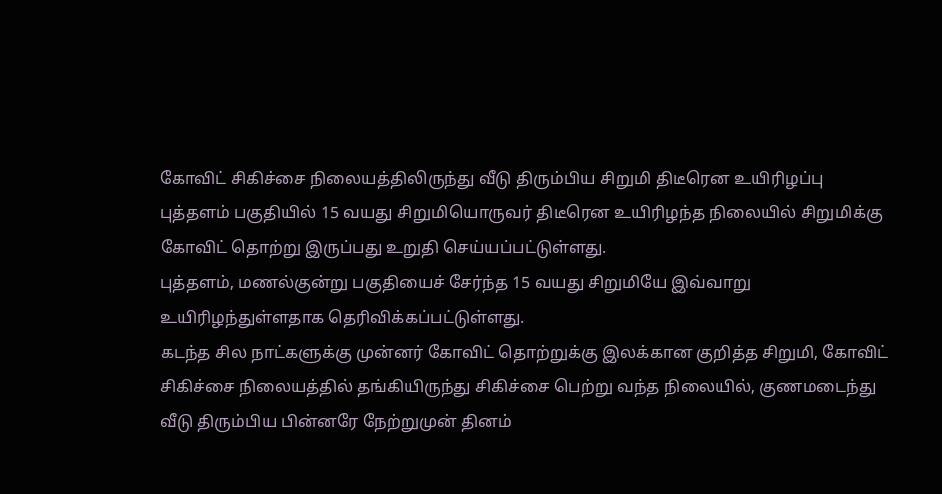கோவிட் சிகிச்சை நிலையத்திலிருந்து வீடு திரும்பிய சிறுமி திடீரென உயிரிழப்பு
புத்தளம் பகுதியில் 15 வயது சிறுமியொருவர் திடீரென உயிரிழந்த நிலையில் சிறுமிக்கு கோவிட் தொற்று இருப்பது உறுதி செய்யப்பட்டுள்ளது.
புத்தளம், மணல்குன்று பகுதியைச் சேர்ந்த 15 வயது சிறுமியே இவ்வாறு உயிரிழந்துள்ளதாக தெரிவிக்கப்பட்டுள்ளது.
கடந்த சில நாட்களுக்கு முன்னர் கோவிட் தொற்றுக்கு இலக்கான குறித்த சிறுமி, கோவிட் சிகிச்சை நிலையத்தில் தங்கியிருந்து சிகிச்சை பெற்று வந்த நிலையில், குணமடைந்து வீடு திரும்பிய பின்னரே நேற்றுமுன் தினம்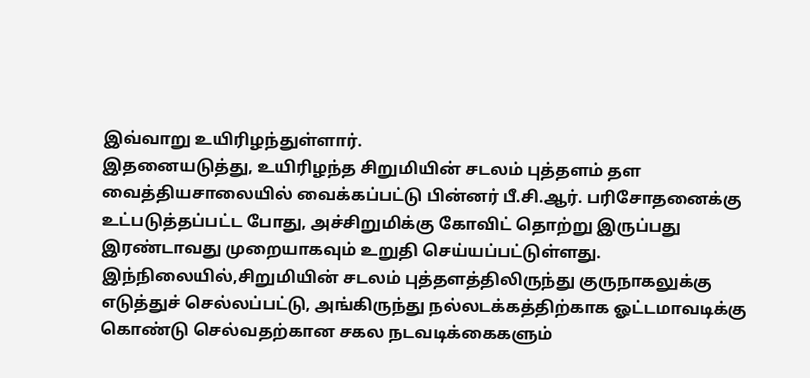இவ்வாறு உயிரிழந்துள்ளார்.
இதனையடுத்து, உயிரிழந்த சிறுமியின் சடலம் புத்தளம் தள வைத்தியசாலையில் வைக்கப்பட்டு பின்னர் பீ.சி.ஆர். பரிசோதனைக்கு உட்படுத்தப்பட்ட போது, அச்சிறுமிக்கு கோவிட் தொற்று இருப்பது இரண்டாவது முறையாகவும் உறுதி செய்யப்பட்டுள்ளது.
இந்நிலையில்,சிறுமியின் சடலம் புத்தளத்திலிருந்து குருநாகலுக்கு எடுத்துச் செல்லப்பட்டு, அங்கிருந்து நல்லடக்கத்திற்காக ஓட்டமாவடிக்கு கொண்டு செல்வதற்கான சகல நடவடிக்கைகளும்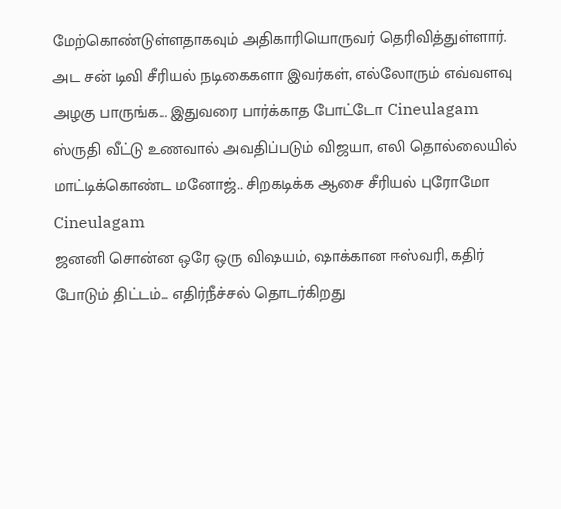மேற்கொண்டுள்ளதாகவும் அதிகாரியொருவர் தெரிவித்துள்ளார்.
அட சன் டிவி சீரியல் நடிகைகளா இவர்கள், எல்லோரும் எவ்வளவு அழகு பாருங்க... இதுவரை பார்க்காத போட்டோ Cineulagam
ஸ்ருதி வீட்டு உணவால் அவதிப்படும் விஜயா, எலி தொல்லையில் மாட்டிக்கொண்ட மனோஜ்.. சிறகடிக்க ஆசை சீரியல் புரோமோ Cineulagam
ஜனனி சொன்ன ஒரே ஒரு விஷயம், ஷாக்கான ஈஸ்வரி, கதிர் போடும் திட்டம்... எதிர்நீச்சல் தொடர்கிறது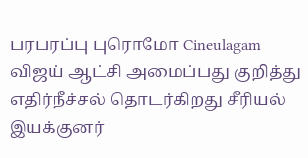பரபரப்பு புரொமோ Cineulagam
விஜய் ஆட்சி அமைப்பது குறித்து எதிர்நீச்சல் தொடர்கிறது சீரியல் இயக்குனர்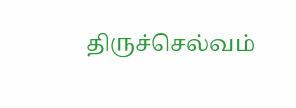திருச்செல்வம்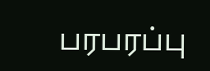பரபரப்பு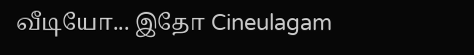வீடியோ... இதோ Cineulagam